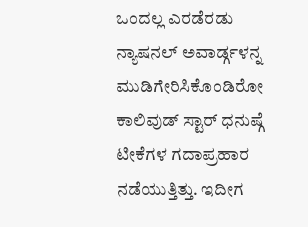ಒಂದಲ್ಲ ಎರಡೆರಡು ನ್ಯಾಷನಲ್ ಅವಾರ್ಡ್ಗಳನ್ನ ಮುಡಿಗೇರಿಸಿಕೊಂಡಿರೋ ಕಾಲಿವುಡ್ ಸ್ಟಾರ್ ಧನುಷ್ಗೆ ಟೀಕೆಗಳ ಗದಾಪ್ರಹಾರ ನಡೆಯುತ್ತಿತ್ತು. ಇದೀಗ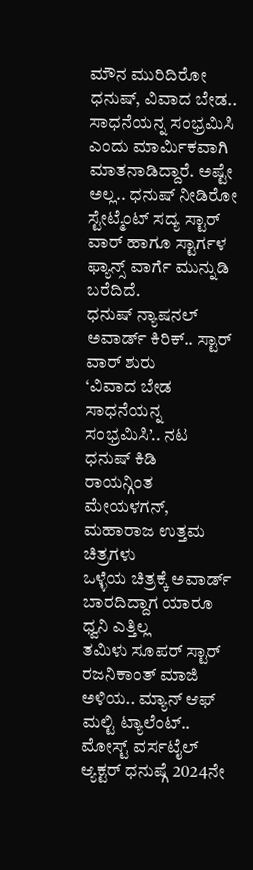ಮೌನ ಮುರಿದಿರೋ ಧನುಷ್, ವಿವಾದ ಬೇಡ.. ಸಾಧನೆಯನ್ನ ಸಂಭ್ರಮಿಸಿ ಎಂದು ಮಾರ್ಮಿಕವಾಗಿ ಮಾತನಾಡಿದ್ದಾರೆ. ಅಷ್ಟೇ ಅಲ್ಲ.. ಧನುಷ್ ನೀಡಿರೋ ಸ್ಟೇಟ್ಮೆಂಟ್ ಸದ್ಯ ಸ್ಟಾರ್ ವಾರ್ ಹಾಗೂ ಸ್ಟಾರ್ಗಳ ಫ್ಯಾನ್ಸ್ ವಾರ್ಗೆ ಮುನ್ನುಡಿ ಬರೆದಿದೆ.
ಧನುಷ್ ನ್ಯಾಷನಲ್ ಅವಾರ್ಡ್ ಕಿರಿಕ್.. ಸ್ಟಾರ್ ವಾರ್ ಶುರು
‘ವಿವಾದ ಬೇಡ ಸಾಧನೆಯನ್ನ ಸಂಭ್ರಮಿಸಿ’.. ನಟ ಧನುಷ್ ಕಿಡಿ
ರಾಯನ್ಗಿಂತ ಮೇಯಳಗನ್, ಮಹಾರಾಜ ಉತ್ತಮ ಚಿತ್ರಗಳು
ಒಳ್ಳೆಯ ಚಿತ್ರಕ್ಕೆ ಅವಾರ್ಡ್ ಬಾರದಿದ್ದಾಗ ಯಾರೂ ಧ್ವನಿ ಎತ್ತಿಲ್ಲ
ತಮಿಳು ಸೂಪರ್ ಸ್ಟಾರ್ ರಜನಿಕಾಂತ್ ಮಾಜಿ ಅಳಿಯ.. ಮ್ಯಾನ್ ಆಫ್ ಮಲ್ಟಿ ಟ್ಯಾಲೆಂಟ್.. ಮೋಸ್ಟ್ ವರ್ಸಟೈಲ್ ಆ್ಯಕ್ಟರ್ ಧನುಷ್ಗೆ 2024ನೇ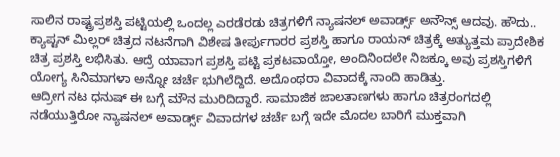ಸಾಲಿನ ರಾಷ್ಟ್ರಪ್ರಶಸ್ತಿ ಪಟ್ಟಿಯಲ್ಲಿ ಒಂದಲ್ಲ ಎರಡೆರಡು ಚಿತ್ರಗಳಿಗೆ ನ್ಯಾಷನಲ್ ಅವಾರ್ಡ್ಸ್ ಅನೌನ್ಸ್ ಆದವು. ಹೌದು.. ಕ್ಯಾಪ್ಟನ್ ಮಿಲ್ಲರ್ ಚಿತ್ರದ ನಟನೆಗಾಗಿ ವಿಶೇಷ ತೀರ್ಪುಗಾರರ ಪ್ರಶಸ್ತಿ ಹಾಗೂ ರಾಯನ್ ಚಿತ್ರಕ್ಕೆ ಅತ್ಯುತ್ತಮ ಪ್ರಾದೇಶಿಕ ಚಿತ್ರ ಪ್ರಶಸ್ತಿ ಲಭಿಸಿತು. ಆದ್ರೆ ಯಾವಾಗ ಪ್ರಶಸ್ತಿ ಪಟ್ಟಿ ಪ್ರಕಟವಾಯ್ತೋ, ಅಂದಿನಿಂದಲೇ ನಿಜಕ್ಕೂ ಅವು ಪ್ರಶಸ್ತಿಗಳಿಗೆ ಯೋಗ್ಯ ಸಿನಿಮಾಗಳಾ ಅನ್ನೋ ಚರ್ಚೆ ಭುಗಿಲೆದ್ದಿದೆ. ಅದೊಂಥರಾ ವಿವಾದಕ್ಕೆ ನಾಂದಿ ಹಾಡಿತ್ತು.
ಆದ್ರೀಗ ನಟ ಧನುಷ್ ಈ ಬಗ್ಗೆ ಮೌನ ಮುರಿದಿದ್ದಾರೆ. ಸಾಮಾಜಿಕ ಜಾಲತಾಣಗಳು ಹಾಗೂ ಚಿತ್ರರಂಗದಲ್ಲಿ ನಡೆಯುತ್ತಿರೋ ನ್ಯಾಷನಲ್ ಅವಾರ್ಡ್ಸ್ ವಿವಾದಗಳ ಚರ್ಚೆ ಬಗ್ಗೆ ಇದೇ ಮೊದಲ ಬಾರಿಗೆ ಮುಕ್ತವಾಗಿ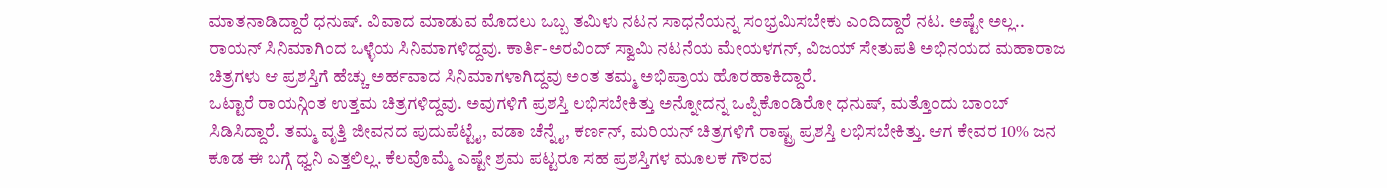ಮಾತನಾಡಿದ್ದಾರೆ ಧನುಷ್. ವಿವಾದ ಮಾಡುವ ಮೊದಲು ಒಬ್ಬ ತಮಿಳು ನಟನ ಸಾಧನೆಯನ್ನ ಸಂಭ್ರಮಿಸಬೇಕು ಎಂದಿದ್ದಾರೆ ನಟ. ಅಷ್ಟೇ ಅಲ್ಲ.. ರಾಯನ್ ಸಿನಿಮಾಗಿಂದ ಒಳ್ಳೆಯ ಸಿನಿಮಾಗಳಿದ್ದವು. ಕಾರ್ತಿ-ಅರವಿಂದ್ ಸ್ವಾಮಿ ನಟನೆಯ ಮೇಯಳಗನ್, ವಿಜಯ್ ಸೇತುಪತಿ ಅಭಿನಯದ ಮಹಾರಾಜ ಚಿತ್ರಗಳು ಆ ಪ್ರಶಸ್ತಿಗೆ ಹೆಚ್ಚು ಅರ್ಹವಾದ ಸಿನಿಮಾಗಳಾಗಿದ್ದವು ಅಂತ ತಮ್ಮ ಅಭಿಪ್ರಾಯ ಹೊರಹಾಕಿದ್ದಾರೆ.
ಒಟ್ಟಾರೆ ರಾಯನ್ಗಿಂತ ಉತ್ತಮ ಚಿತ್ರಗಳಿದ್ದವು. ಅವುಗಳಿಗೆ ಪ್ರಶಸ್ತಿ ಲಭಿಸಬೇಕಿತ್ತು ಅನ್ನೋದನ್ನ ಒಪ್ಪಿಕೊಂಡಿರೋ ಧನುಷ್, ಮತ್ತೊಂದು ಬಾಂಬ್ ಸಿಡಿಸಿದ್ದಾರೆ. ತಮ್ಮ ವೃತ್ತಿ ಜೀವನದ ಪುದುಪೆಟ್ಟೈ, ವಡಾ ಚೆನ್ನೈ, ಕರ್ಣನ್, ಮರಿಯನ್ ಚಿತ್ರಗಳಿಗೆ ರಾಷ್ಟ್ರ ಪ್ರಶಸ್ತಿ ಲಭಿಸಬೇಕಿತ್ತು. ಆಗ ಕೇವರ 10% ಜನ ಕೂಡ ಈ ಬಗ್ಗೆ ಧ್ವನಿ ಎತ್ತಲಿಲ್ಲ. ಕೆಲವೊಮ್ಮೆ ಎಷ್ಟೇ ಶ್ರಮ ಪಟ್ಟರೂ ಸಹ ಪ್ರಶಸ್ತಿಗಳ ಮೂಲಕ ಗೌರವ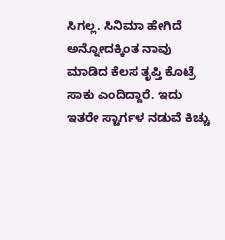ಸಿಗಲ್ಲ. ಸಿನಿಮಾ ಹೇಗಿದೆ ಅನ್ನೋದಕ್ಕಿಂತ ನಾವು ಮಾಡಿದ ಕೆಲಸ ತೃಪ್ತಿ ಕೊಟ್ರೆ ಸಾಕು ಎಂದಿದ್ದಾರೆ. ಇದು ಇತರೇ ಸ್ಟಾರ್ಗಳ ನಡುವೆ ಕಿಚ್ಚು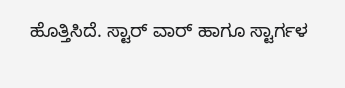ಹೊತ್ತಿಸಿದೆ. ಸ್ಟಾರ್ ವಾರ್ ಹಾಗೂ ಸ್ಟಾರ್ಗಳ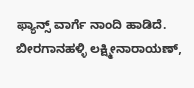ಫ್ಯಾನ್ಸ್ ವಾರ್ಗೆ ನಾಂದಿ ಹಾಡಿದೆ.
ಬೀರಗಾನಹಳ್ಳಿ ಲಕ್ಷ್ಮೀನಾರಾಯಣ್,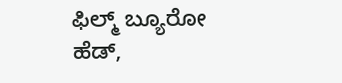ಫಿಲ್ಮ್ ಬ್ಯೂರೋ ಹೆಡ್,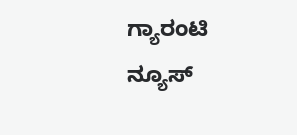ಗ್ಯಾರಂಟಿ ನ್ಯೂಸ್